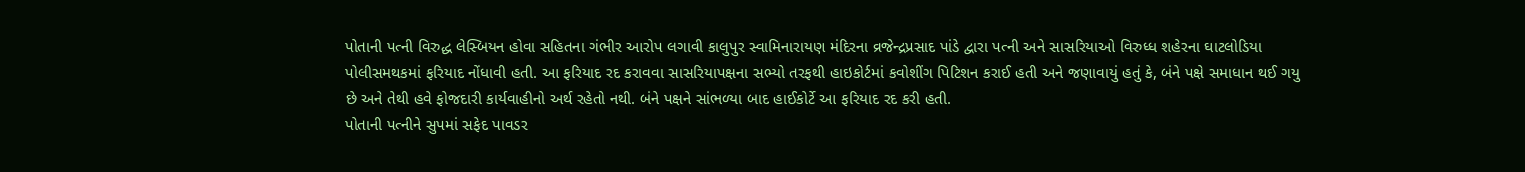પોતાની પત્ની વિરુદ્ધ લેસ્બિયન હોવા સહિતના ગંભીર આરોપ લગાવી કાલુપુર સ્વામિનારાયણ મંદિરના વ્રજેન્દ્રપ્રસાદ પાંડે દ્વારા પત્ની અને સાસરિયાઓ વિરુધ્ધ શહેરના ઘાટલોડિયા પોલીસમથકમાં ફરિયાદ નોંધાવી હતી. આ ફરિયાદ રદ કરાવવા સાસરિયાપક્ષના સભ્યો તરફથી હાઇકોર્ટમાં કવોશીંગ પિટિશન કરાઈ હતી અને જણાવાયું હતું કે, બંને પક્ષે સમાધાન થઈ ગયુ છે અને તેથી હવે ફોજદારી કાર્યવાહીનો અર્થ રહેતો નથી. બંને પક્ષને સાંભળ્યા બાદ હાઈકોર્ટે આ ફરિયાદ રદ કરી હતી.
પોતાની પત્નીને સુપમાં સફેદ પાવડર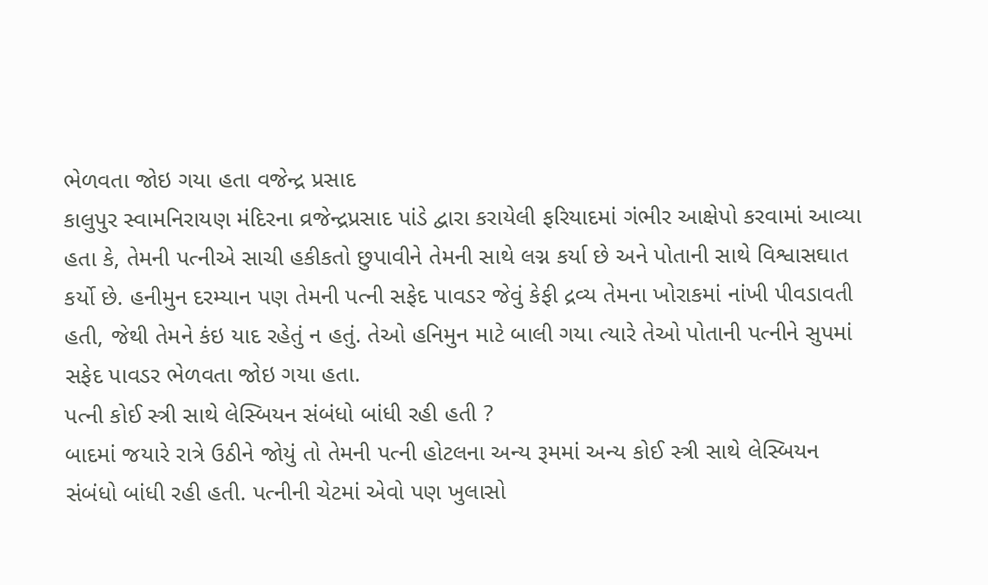ભેળવતા જોઇ ગયા હતા વજેન્દ્ર પ્રસાદ
કાલુપુર સ્વામનિરાયણ મંદિરના વ્રજેન્દ્રપ્રસાદ પાંડે દ્વારા કરાયેલી ફરિયાદમાં ગંભીર આક્ષેપો કરવામાં આવ્યા હતા કે, તેમની પત્નીએ સાચી હકીકતો છુપાવીને તેમની સાથે લગ્ન કર્યા છે અને પોતાની સાથે વિશ્વાસઘાત કર્યો છે. હનીમુન દરમ્યાન પણ તેમની પત્ની સફેદ પાવડર જેવું કેફી દ્રવ્ય તેમના ખોરાકમાં નાંખી પીવડાવતી હતી, જેથી તેમને કંઇ યાદ રહેતું ન હતું. તેઓ હનિમુન માટે બાલી ગયા ત્યારે તેઓ પોતાની પત્નીને સુપમાં સફેદ પાવડર ભેળવતા જોઇ ગયા હતા.
પત્ની કોઈ સ્ત્રી સાથે લેસ્બિયન સંબંધો બાંધી રહી હતી ?
બાદમાં જયારે રાત્રે ઉઠીને જોયું તો તેમની પત્ની હોટલના અન્ય રૂમમાં અન્ય કોઈ સ્ત્રી સાથે લેસ્બિયન સંબંધો બાંધી રહી હતી. પત્નીની ચેટમાં એવો પણ ખુલાસો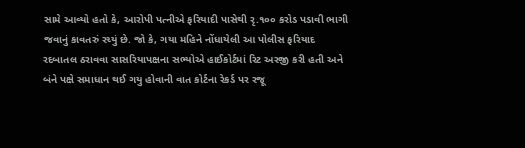સામે આવ્યો હતો કે, આરોપી પત્નીએ ફરિયાદી પાસેથી રૃ.૧૦૦ કરોડ પડાવી ભાગી જવાનું કાવતરું રચ્યું છે. જો કે, ગયા મહિને નોંધાયેલી આ પોલીસ ફરિયાદ રદબાતલ ઠરાવવા સાસરિયાપક્ષના સભ્યોએ હાઈકોર્ટમાં રિટ અરજી કરી હતી અને બંને પક્ષે સમાધાન થઈ ગયુ હોવાની વાત કોર્ટના રેકર્ડ પર રજૂ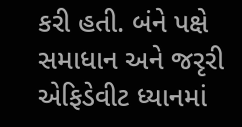કરી હતી. બંને પક્ષે સમાધાન અને જરૃરી એફિડેવીટ ધ્યાનમાં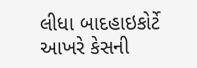લીધા બાદહાઇકોર્ટે આખરે કેસની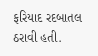ફરિયાદ રદબાતલ ઠરાવી હતી.